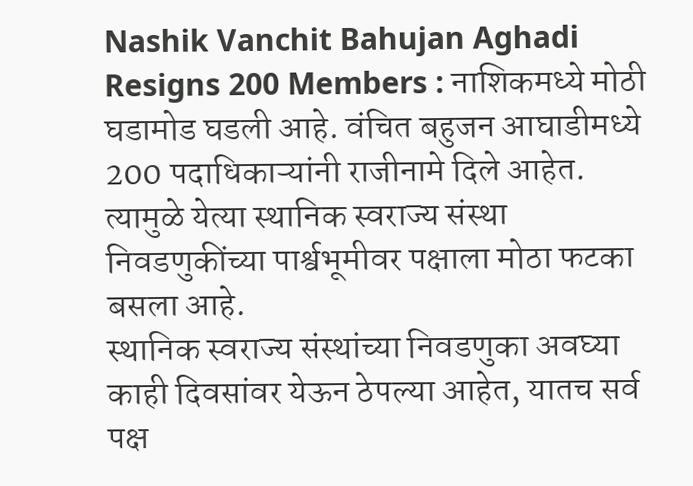Nashik Vanchit Bahujan Aghadi Resigns 200 Members : नाशिकमध्ये मोठी घडामोड घडली आहे. वंचित बहुजन आघाडीमध्ये 200 पदाधिकाऱ्यांनी राजीनामे दिले आहेत. त्यामुळे येत्या स्थानिक स्वराज्य संस्था निवडणुकींच्या पार्श्वभूमीवर पक्षाला मोठा फटका बसला आहे.
स्थानिक स्वराज्य संस्थांच्या निवडणुका अवघ्या काही दिवसांवर येऊन ठेपल्या आहेत, यातच सर्व पक्ष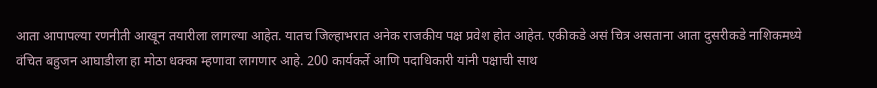आता आपापल्या रणनीती आखून तयारीला लागल्या आहेत. यातच जिल्हाभरात अनेक राजकीय पक्ष प्रवेश होत आहेत. एकीकडे असं चित्र असताना आता दुसरीकडे नाशिकमध्ये वंचित बहुजन आघाडीला हा मोठा धक्का म्हणावा लागणार आहे. 200 कार्यकर्ते आणि पदाधिकारी यांनी पक्षाची साथ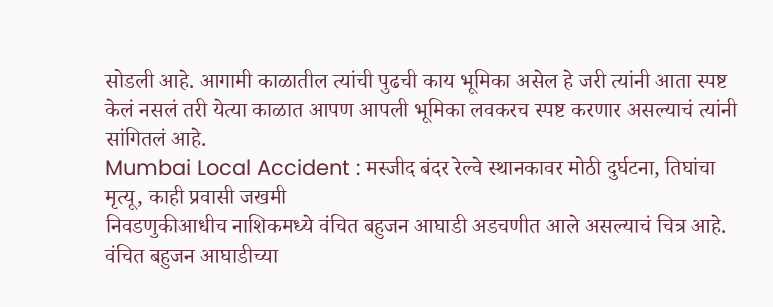सोडली आहे. आगामी काळातील त्यांची पुढची काय भूमिका असेल हे जरी त्यांनी आता स्पष्ट केलं नसलं तरी येत्या काळात आपण आपली भूमिका लवकरच स्पष्ट करणार असल्याचं त्यांनी सांगितलं आहे.
Mumbai Local Accident : मस्जीद बंदर रेल्वे स्थानकावर मोठी दुर्घटना, तिघांचा मृत्यू, काही प्रवासी जखमी
निवडणुकीआधीच नाशिकमध्ये वंचित बहुजन आघाडी अडचणीत आले असल्याचं चित्र आहे. वंचित बहुजन आघाडीच्या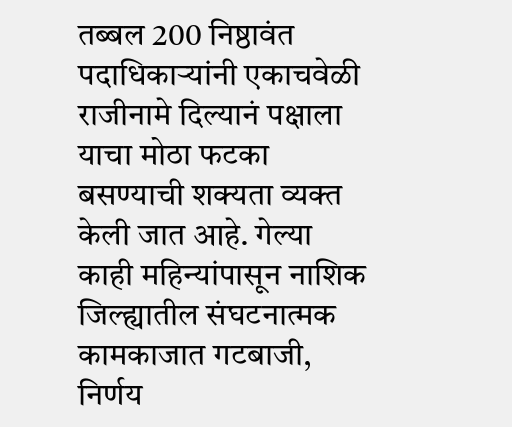तब्बल 200 निष्ठावंत पदाधिकाऱ्यांनी एकाचवेळी राजीनामे दिल्यानं पक्षाला याचा मोठा फटका बसण्याची शक्यता व्यक्त केली जात आहे. गेल्या काही महिन्यांपासून नाशिक जिल्ह्यातील संघटनात्मक कामकाजात गटबाजी, निर्णय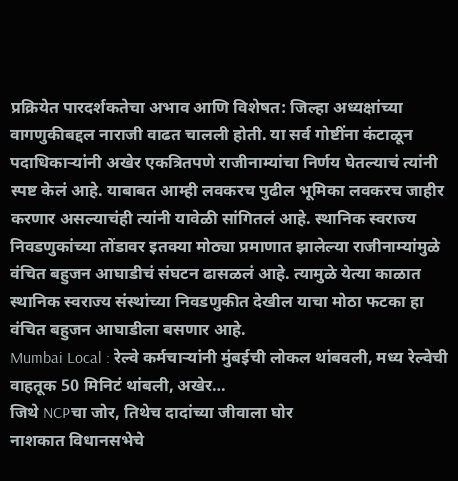प्रक्रियेत पारदर्शकतेचा अभाव आणि विशेषत: जिल्हा अध्यक्षांच्या वागणुकीबद्दल नाराजी वाढत चालली होती. या सर्व गोष्टींना कंटाळून पदाधिकाऱ्यांनी अखेर एकत्रितपणे राजीनाम्यांचा निर्णय घेतल्याचं त्यांनी स्पष्ट केलं आहे. याबाबत आम्ही लवकरच पुढील भूमिका लवकरच जाहीर करणार असल्याचंही त्यांनी यावेळी सांगितलं आहे. स्थानिक स्वराज्य निवडणुकांच्या तोंडावर इतक्या मोठ्या प्रमाणात झालेल्या राजीनाम्यांमुळे वंचित बहुजन आघाडीचं संघटन ढासळलं आहे. त्यामुळे येत्या काळात स्थानिक स्वराज्य संस्थांच्या निवडणुकीत देखील याचा मोठा फटका हा वंचित बहुजन आघाडीला बसणार आहे.
Mumbai Local : रेल्वे कर्मचाऱ्यांनी मुंबईची लोकल थांबवली, मध्य रेल्वेची वाहतूक 50 मिनिटं थांबली, अखेर…
जिथे NCPचा जोर, तिथेच दादांच्या जीवाला घोर
नाशकात विधानसभेचे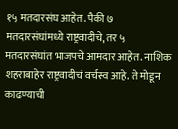१५ मतदारसंघ आहेत. पैकी ७ मतदारसंघांमध्ये राष्ट्रवादीचे, तर ५ मतदारसंघांत भाजपचे आमदार आहेत. नाशिक शहराबाहेर राष्ट्रवादीचं वर्चस्व आहे. ते मोडून काढण्याची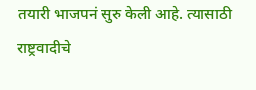तयारी भाजपनं सुरु केली आहे. त्यासाठी राष्ट्रवादीचे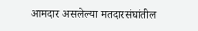आमदार असलेल्या मतदारसंघांतील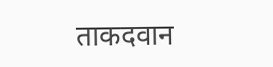ताकदवान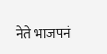नेते भाजपनं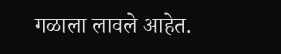गळाला लावले आहेत.